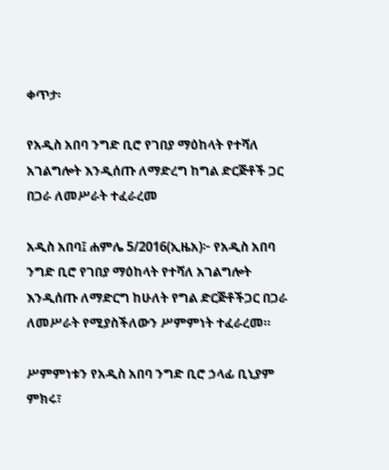ቀጥታ፡

የአዲስ አበባ ንግድ ቢሮ የገበያ ማዕከላት የተሻለ አገልግሎት እንዲሰጡ ለማድረግ ከግል ድርጅቶች ጋር በጋራ ለመሥራት ተፈራረመ

አዲስ አበባ፤ ሐምሌ 5/2016(ኢዜአ)፦ የአዲስ አበባ ንግድ ቢሮ የገበያ ማዕከላት የተሻለ አገልግሎት እንዲሰጡ ለማድርግ ከሁለት የግል ድርጅቶችጋር በጋራ ለመሥራት የሚያስችለውን ሥምምነት ተፈራረመ።

ሥምምነቱን የአዲስ አበባ ንግድ ቢሮ ኃላፊ ቢኒያም ምክሩ፣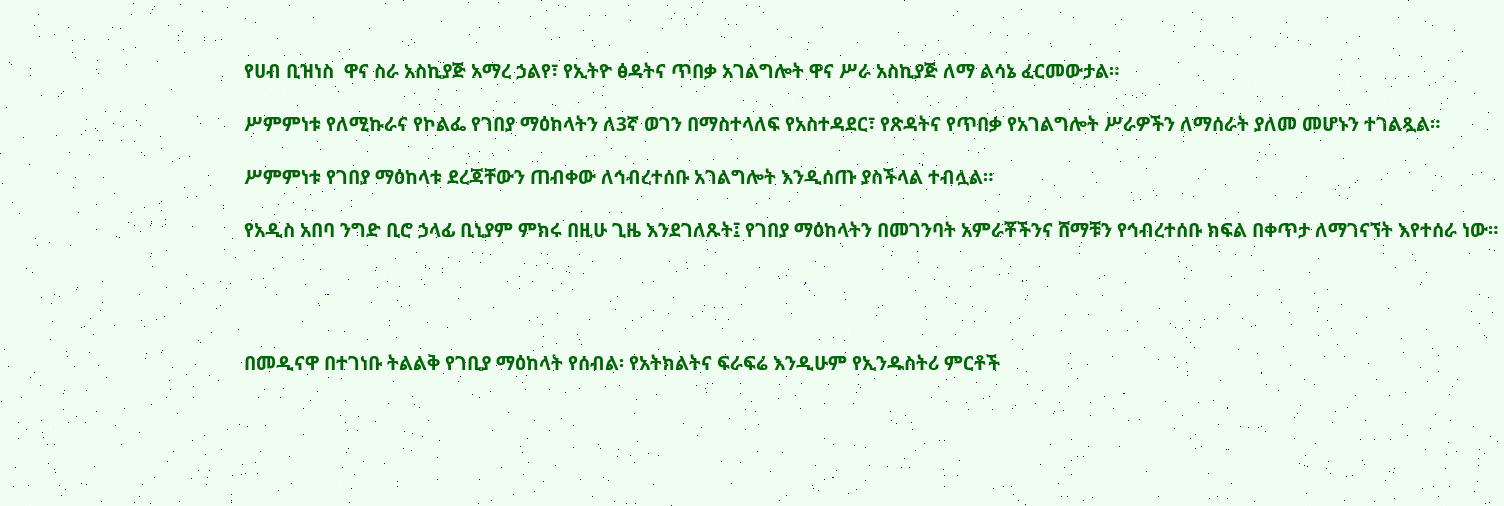የሀብ ቢዝነስ  ዋና ስራ አስኪያጅ አማረ ኃልየ፣ የኢትዮ ፅዳትና ጥበቃ አገልግሎት ዋና ሥራ አስኪያጅ ለማ ልሳኔ ፈርመውታል።

ሥምምነቱ የለሚኩራና የኮልፌ የገበያ ማዕከላትን ለ3ኛ ወገን በማስተላለፍ የአስተዳደር፣ የጽዳትና የጥበቃ የአገልግሎት ሥራዎችን ለማሰራት ያለመ መሆኑን ተገልጿል።

ሥምምነቱ የገበያ ማዕከላቱ ደረጃቸውን ጠብቀው ለኅብረተሰቡ አገልግሎት እንዲሰጡ ያስችላል ተብሏል።

የአዲስ አበባ ንግድ ቢሮ ኃላፊ ቢኒያም ምክሩ በዚሁ ጊዜ እንደገለጹት፤ የገበያ ማዕከላትን በመገንባት አምራቾችንና ሸማቹን የኅብረተሰቡ ክፍል በቀጥታ ለማገናኘት እየተሰራ ነው።




በመዲናዋ በተገነቡ ትልልቅ የገቢያ ማዕከላት የሰብል፡ የአትክልትና ፍራፍሬ እንዲሁም የኢንዱስትሪ ምርቶች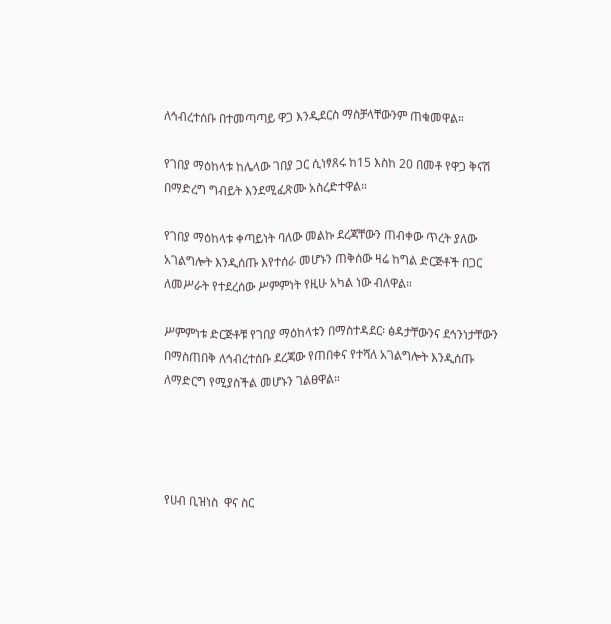ለኅብረተሰቡ በተመጣጣይ ዋጋ እንዲደርስ ማስቻላቸውንም ጠቁመዋል።

የገበያ ማዕከላቱ ከሌላው ገበያ ጋር ሲነፃጸሩ ከ15 እስከ 20 በመቶ የዋጋ ቅናሽ በማድረግ ግብይት እንደሚፈጽሙ አስረድተዋል።

የገበያ ማዕከላቱ ቀጣይነት ባለው መልኩ ደረጃቸውን ጠብቀው ጥረት ያለው አገልግሎት እንዲሰጡ እየተሰራ መሆኑን ጠቅሰው ዛሬ ከግል ድርጅቶች በጋር ለመሥራት የተደረሰው ሥምምነት የዚሁ አካል ነው ብለዋል።

ሥምምነቱ ድርጅቶቹ የገበያ ማዕከላቱን በማስተዳደር፡ ፅዳታቸውንና ደኅንነታቸውን በማስጠበቅ ለኅብረተሰቡ ደረጃው የጠበቀና የተሻለ አገልግሎት እንዲሰጡ ለማድርግ የሚያስችል መሆኑን ገልፀዋል።




የሀብ ቢዝነስ  ዋና ስር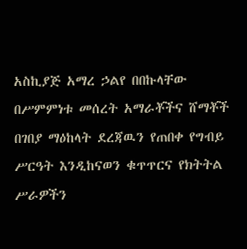አስኪያጅ አማረ ኃልየ በበኩላቸው በሥምምነቱ መሰረት አማራቾችና ሸማቾች በገበያ ማዕከላት ደረጃዉን የጠበቀ የግብይ ሥርዓት እንዲከናወን ቁጥጥርና የክትትል ሥራዎችን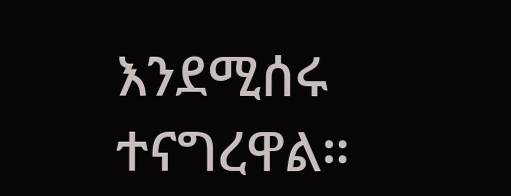እንደሚሰሩ ተናግረዋል።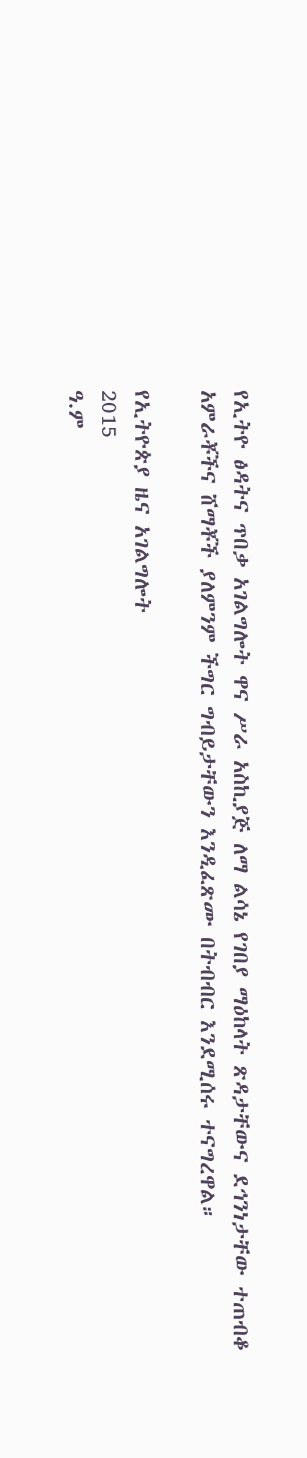የኢትዮ ፅዳትና ጥበቃ አገልግሎት ዋና ሥራ አስኪያጅ ለማ ልሳኔ የገበያ ማዕከላት ጽዳታቸውና ደኅንነታቸው ተጠብቆ አምራቾችና ሸማቾች ያለምንም ችግር ግብይታቸውን እንዲፈጽሙ በትብብር እንደሚሰሩ ተናግረዋል።

የኢትዮጵያ ዜና አገልግሎት
2015
ዓ.ም